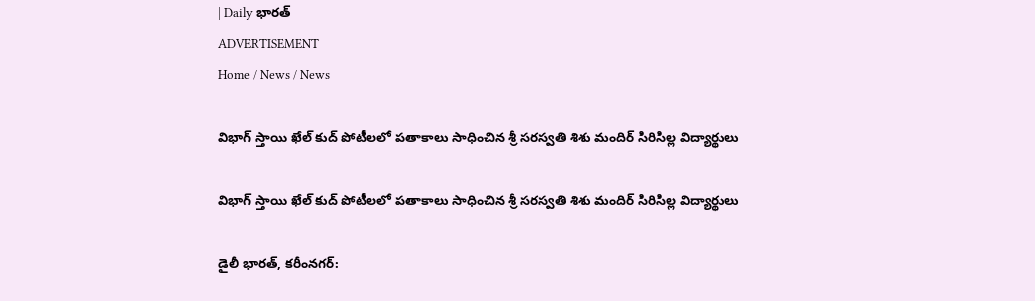| Daily భారత్
ADVERTISEMENT
Home / News / News

విభాగ్ స్తాయి ఖేల్ కుద్ పోటీలలో పతాకాలు సాధించిన శ్రీ సరస్వతి శిశు మందిర్ సిరిసిల్ల విద్యార్థులు

విభాగ్ స్తాయి ఖేల్ కుద్ పోటీలలో పతాకాలు సాధించిన శ్రీ సరస్వతి శిశు మందిర్ సిరిసిల్ల విద్యార్థులు

డైలీ భారత్, కరీంనగర్: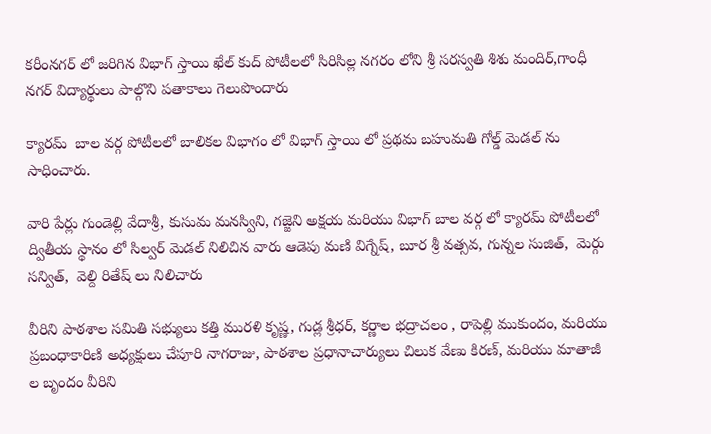కరీంనగర్ లో జరిగిన విభాగ్ స్తాయి ఖేల్ కుద్ పోటీలలో సిరిసిల్ల నగరం లోని శ్రీ సరస్వతి శిశు మందిర్,గాంధీ నగర్ విద్యార్థులు పాల్గొని పతాకాలు గెలుపొందారు

క్యారమ్  బాల వర్గ పోటీలలో బాలికల విభాగం లో విభాగ్ స్తాయి లో ప్రథమ బహుమతి గోల్డ్ మెడల్ ను సాధించారు.

వారి పేర్లు గుండెల్లి వేదాశ్రీ, కుసుమ మనస్విని, గజ్జెని అక్షయ మరియు విభాగ్ బాల వర్గ లో క్యారమ్ పోటీలలో ద్వితీయ స్థానం లో సిల్వర్ మెడల్ నిలిచిన వారు ఆడెపు మణి విగ్నేష్, బూర శ్రీ వత్సవ, గున్నల సుజిత్,  మెర్గు సన్విత్,  వెల్ది రితేష్ లు నిలిచారు

వీరిని పాఠశాల సమితి సభ్యులు కత్తి మురళి కృష్ణ, గుడ్ల శ్రీధర్, కర్ణాల భద్రాచలం , రాపెల్లి ముకుందం, మరియు ప్రబంధాకారిణి అధ్యక్షులు చేపూరి నాగరాజు, పాఠశాల ప్రధానాచార్యులు చిలుక వేణు కిరణ్, మరియు మాతాజీ ల బృందం వీరిని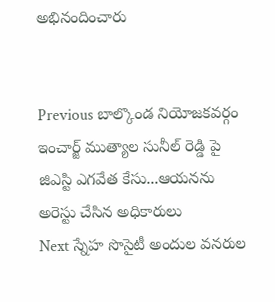అభినందించారు


Previous బాల్కొండ నియోజకవర్గం ఇంచార్జ్ ముత్యాల సునీల్ రెడ్డి పై జిఎస్టి ఎగవేత కేసు...ఆయనను అరెస్టు చేసిన అధికారులు
Next స్నేహ సొసైటీ అందుల వనరుల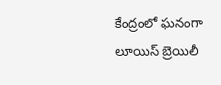కేంద్రంలో ఘనంగా లూయిస్ బ్రెయిలీ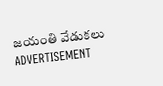జయంతి వేడుకలు
ADVERTISEMENT